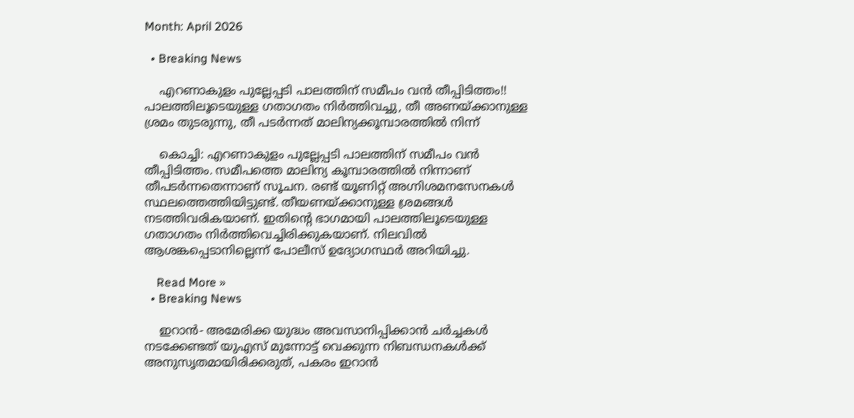Month: April 2026

  • Breaking News

    എറണാകുളം പുല്ലേപ്പടി പാലത്തിന് സമീപം വൻ തീപ്പിടിത്തം!! പാലത്തിലൂടെയുള്ള ഗതാഗതം നിർത്തിവച്ചു, തീ അണയ്ക്കാനുള്ള ശ്രമം തുടരുന്നു, തീ പടർന്നത് മാലിന്യക്കൂമ്പാരത്തിൽ നിന്ന്

    കൊച്ചി: എറണാകുളം പുല്ലേപ്പടി പാലത്തിന് സമീപം വൻ തീപ്പിടിത്തം. സമീപത്തെ മാലിന്യ കൂമ്പാരത്തിൽ നിന്നാണ് തീപടർന്നതെന്നാണ് സൂചന. രണ്ട് യൂണിറ്റ് അഗ്നിശമനസേനകൾ സ്ഥലത്തെത്തിയിട്ടുണ്ട്. തീയണയ്ക്കാനുള്ള ശ്രമങ്ങൾ നടത്തിവരികയാണ്. ഇതിന്റെ ഭാഗമായി പാലത്തിലൂടെയുള്ള ഗതാഗതം നിർത്തിവെച്ചിരിക്കുകയാണ്. നിലവിൽ ആശങ്കപ്പെടാനില്ലെന്ന് പോലീസ് ഉദ്യോഗസ്ഥർ അറിയിച്ചു.

    Read More »
  • Breaking News

    ഇറാൻ- അമേരിക്ക യുദ്ധം അവസാനിപ്പിക്കാൻ ചർച്ചകൾ നടക്കേണ്ടത് യുഎസ് മുന്നോട്ട് വെക്കുന്ന നിബന്ധനകൾക്ക് അനുസൃതമായിരിക്കരുത്, പകരം ഇറാൻ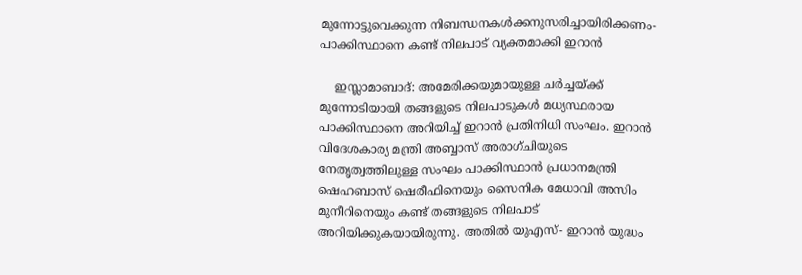മുന്നോട്ടുവെക്കുന്ന നിബന്ധനകൾക്കനുസരിച്ചായിരിക്കണം- പാക്കിസ്ഥാനെ കണ്ട് നിലപാട് വ്യക്തമാക്കി ഇറാൻ

    ഇസ്ലാമാബാദ്: അമേരിക്കയുമായുള്ള ചർച്ചയ്ക്ക് മുന്നോടിയായി തങ്ങളുടെ നിലപാടുകൾ മധ്യസ്ഥരായ പാക്കിസ്ഥാനെ അറിയിച്ച് ഇറാൻ പ്രതിനിധി സംഘം. ഇറാൻ വിദേശകാര്യ മന്ത്രി അബ്ബാസ് അരാഗ്ചിയുടെ നേതൃത്വത്തിലുള്ള സംഘം പാക്കിസ്ഥാൻ പ്രധാനമന്ത്രി ഷെഹബാസ് ഷെരീഫിനെയും സൈനിക മേധാവി അസിം മുനീറിനെയും കണ്ട് തങ്ങളുടെ നിലപാട് അറിയിക്കുകയായിരുന്നു. അതിൽ യുഎസ്- ഇറാൻ യുദ്ധം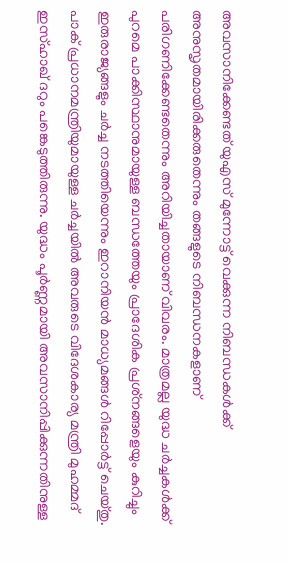അവസാനിക്കേണ്ടത് യുഎസ് മുന്നോട്ട് വെക്കുന്ന നിബന്ധകൾക്ക് അനുസൃതമായിരിക്കരുതെന്നും തങ്ങളുടെ നിബന്ധനകളാണ് പരിഗണിക്കേണ്ടതെന്നും അറിയിച്ചതായാണ് വിവരം. മാത്രമല്ല യുദ്ധ ചർച്ചകൾക്ക് പുറമെ പാക്കിസ്ഥാനുമായുള്ള ബന്ധത്തേയും പ്രാദേശിക പ്രശ്‌നങ്ങളെയും കുറിച്ചും ഇരുരാജ്യങ്ങളും ചർച്ച നടത്തിയെന്നും ഇറാനിയൻ മാധ്യമങ്ങൾ റിപ്പോർട്ട് ചെയ്തു. പാക് പ്രധാനമന്ത്രിയുമായുള്ള ചർച്ചയിൽ അവരുടെ വിദേശകാര്യ മന്ത്രി മുഹമ്മദ് ഇസ്ഹാഖ് ദറും പങ്കെടുത്തിരുന്നു. യുദ്ധം പൂർണ്ണമായി അവസാനിപ്പിക്കുന്നതിനുള്ള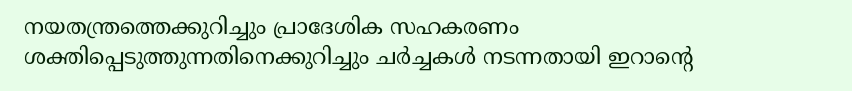നയതന്ത്രത്തെക്കുറിച്ചും പ്രാദേശിക സഹകരണം ശക്തിപ്പെടുത്തുന്നതിനെക്കുറിച്ചും ചർച്ചകൾ നടന്നതായി ഇറാന്റെ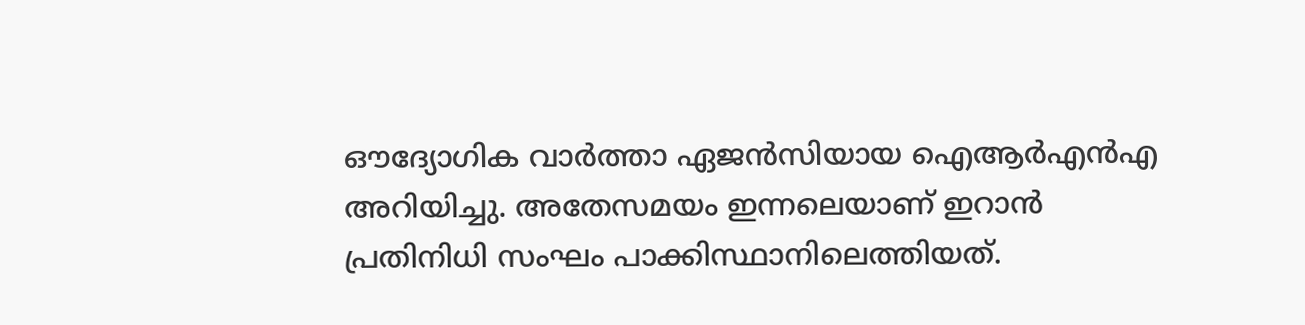ഔദ്യോഗിക വാർത്താ ഏജൻസിയായ ഐആർഎൻഎ അറിയിച്ചു. അതേസമയം ഇന്നലെയാണ് ഇറാൻ പ്രതിനിധി സംഘം പാക്കിസ്ഥാനിലെത്തിയത്.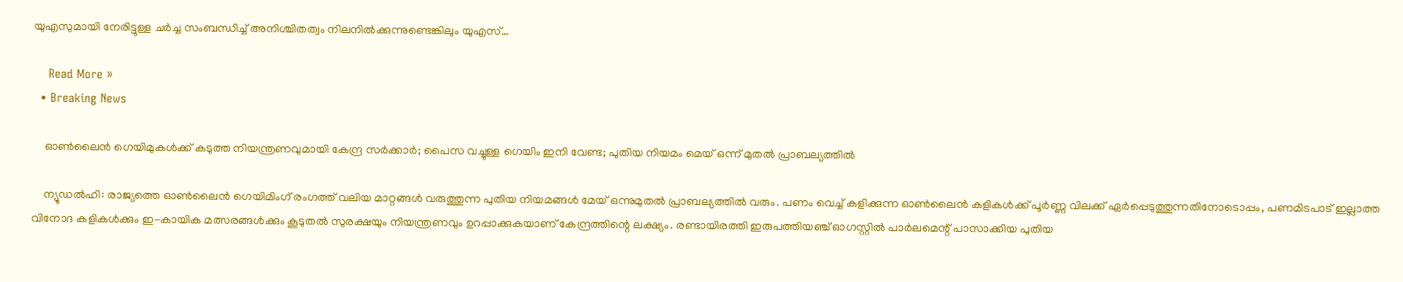യുഎസുമായി നേരിട്ടുള്ള ചർച്ച സംബന്ധിച്ച് അനിശ്ചിതത്വം നിലനിൽക്കുന്നുണ്ടെങ്കിലും യുഎസ്…

    Read More »
  • Breaking News

    ഓണ്‍ലൈന്‍ ഗെയിമുകള്‍ക്ക് കടുത്ത നിയന്ത്രണവുമായി കേന്ദ്ര സർക്കാർ; പൈസ വച്ചുള്ള ഗെയിം ഇനി വേണ്ട; പുതിയ നിയമം മെയ് ഒന്ന് മുതൽ പ്രാബല്യത്തിൽ

    ന്യൂഡൽഹി: രാജ്യത്തെ ഓൺലൈൻ ഗെയിമിംഗ് രംഗത്ത് വലിയ മാറ്റങ്ങൾ വരുത്തുന്ന പുതിയ നിയമങ്ങൾ മേയ് ഒന്നുമുതൽ പ്രാബല്യത്തിൽ വരും. പണം വെച്ച് കളിക്കുന്ന ഓൺലൈൻ കളികൾക്ക് പൂർണ്ണ വിലക്ക് ഏർപ്പെടുത്തുന്നതിനോടൊപ്പം, പണമിടപാട് ഇല്ലാത്ത വിനോദ കളികൾക്കും ഇ-കായിക മത്സരങ്ങൾക്കും കൂടുതൽ സുരക്ഷയും നിയന്ത്രണവും ഉറപ്പാക്കുകയാണ് കേന്ദ്രത്തിന്റെ ലക്ഷ്യം. രണ്ടായിരത്തി ഇരുപത്തിയഞ്ച് ഓഗസ്റ്റിൽ പാർലമെന്റ് പാസാക്കിയ പുതിയ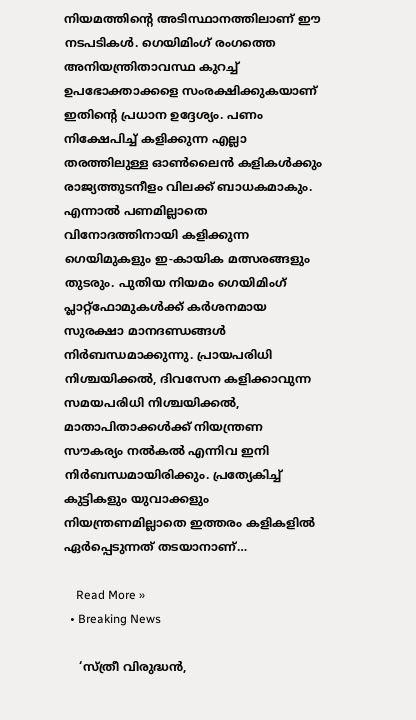നിയമത്തിന്റെ അടിസ്ഥാനത്തിലാണ് ഈ നടപടികൾ. ഗെയിമിംഗ് രംഗത്തെ അനിയന്ത്രിതാവസ്ഥ കുറച്ച് ഉപഭോക്താക്കളെ സംരക്ഷിക്കുകയാണ് ഇതിന്റെ പ്രധാന ഉദ്ദേശ്യം. പണം നിക്ഷേപിച്ച് കളിക്കുന്ന എല്ലാ തരത്തിലുള്ള ഓൺലൈൻ കളികൾക്കും രാജ്യത്തുടനീളം വിലക്ക് ബാധകമാകും. എന്നാൽ പണമില്ലാതെ വിനോദത്തിനായി കളിക്കുന്ന ഗെയിമുകളും ഇ-കായിക മത്സരങ്ങളും തുടരും. പുതിയ നിയമം ഗെയിമിംഗ് പ്ലാറ്റ്ഫോമുകൾക്ക് കർശനമായ സുരക്ഷാ മാനദണ്ഡങ്ങൾ നിർബന്ധമാക്കുന്നു. പ്രായപരിധി നിശ്ചയിക്കൽ, ദിവസേന കളിക്കാവുന്ന സമയപരിധി നിശ്ചയിക്കൽ, മാതാപിതാക്കൾക്ക് നിയന്ത്രണ സൗകര്യം നൽകൽ എന്നിവ ഇനി നിർബന്ധമായിരിക്കും. പ്രത്യേകിച്ച് കുട്ടികളും യുവാക്കളും നിയന്ത്രണമില്ലാതെ ഇത്തരം കളികളിൽ ഏർപ്പെടുന്നത് തടയാനാണ്…

    Read More »
  • Breaking News

    ‘സ്ത്രീ വിരുദ്ധൻ,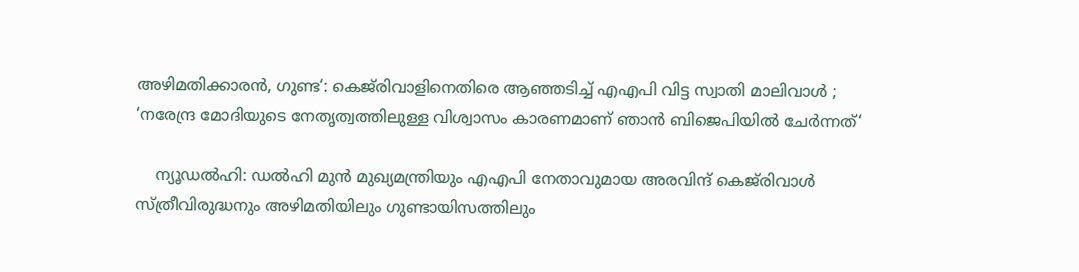അഴിമതിക്കാരൻ, ഗുണ്ട‘: കെജ്‌രിവാളിനെതിരെ ആഞ്ഞടിച്ച് എഎപി വിട്ട സ്വാതി മാലിവാൾ ; ‘നരേന്ദ്ര മോദിയുടെ നേതൃത്വത്തിലുള്ള വിശ്വാസം കാരണമാണ് ഞാൻ ബിജെപിയിൽ ചേർന്നത്‘

    ന്യൂഡൽഹി: ഡൽഹി മുൻ മുഖ്യമന്ത്രിയും എഎപി നേതാവുമായ അരവിന്ദ് കെജ്‌രിവാൾ സ്ത്രീവിരുദ്ധനും അഴിമതിയിലും ഗുണ്ടായിസത്തിലും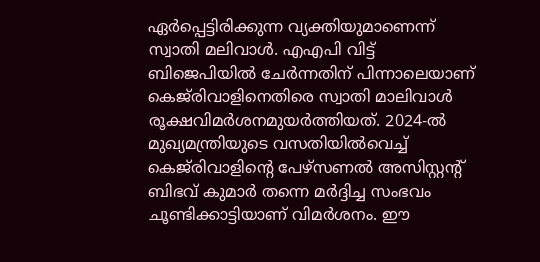ഏർപ്പെട്ടിരിക്കുന്ന വ്യക്തിയുമാണെന്ന് സ്വാതി മലിവാൾ. എഎപി വിട്ട് ബിജെപിയിൽ ചേർന്നതിന് പിന്നാലെയാണ് കെജ്‌രിവാളിനെതിരെ സ്വാതി മാലിവാൾ രൂക്ഷവിമർശനമുയർത്തിയത്. 2024-ൽ മുഖ്യമന്ത്രിയുടെ വസതിയിൽവെച്ച് കെജ്‌രിവാളിന്റെ പേഴ്‌സണൽ അസിസ്റ്റന്റ് ബിഭവ് കുമാർ തന്നെ മർദ്ദിച്ച സംഭവം ചൂണ്ടിക്കാട്ടിയാണ് വിമർശനം. ഈ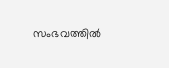സംഭവത്തിൽ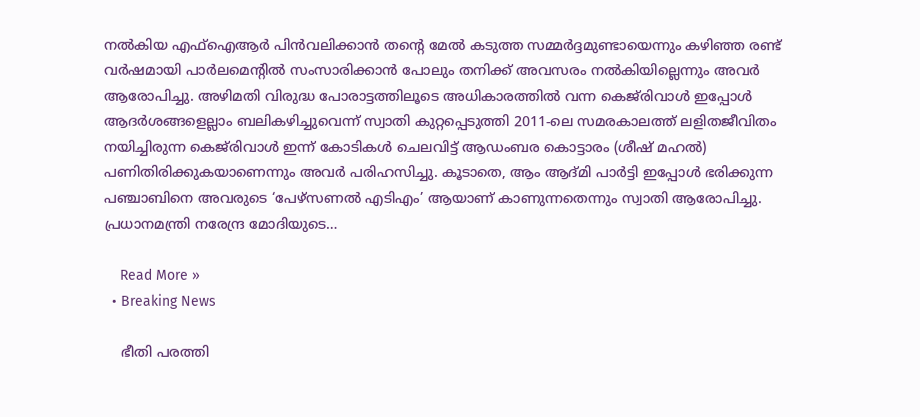നൽകിയ എഫ്ഐആർ പിൻവലിക്കാൻ തന്റെ മേൽ കടുത്ത സമ്മർദ്ദമുണ്ടായെന്നും കഴിഞ്ഞ രണ്ട് വർഷമായി പാർലമെന്റിൽ സംസാരിക്കാൻ പോലും തനിക്ക് അവസരം നൽകിയില്ലെന്നും അവർ ആരോപിച്ചു. അഴിമതി വിരുദ്ധ പോരാട്ടത്തിലൂടെ അധികാരത്തിൽ വന്ന കെജ്‌രിവാൾ ഇപ്പോൾ ആദർശങ്ങളെല്ലാം ബലികഴിച്ചുവെന്ന് സ്വാതി കുറ്റപ്പെടുത്തി 2011-ലെ സമരകാലത്ത് ലളിതജീവിതം നയിച്ചിരുന്ന കെജ്‌രിവാൾ ഇന്ന് കോടികൾ ചെലവിട്ട് ആഡംബര കൊട്ടാരം (ശീഷ് മഹൽ) പണിതിരിക്കുകയാണെന്നും അവർ പരിഹസിച്ചു. കൂടാതെ, ആം ആദ്മി പാർട്ടി ഇപ്പോൾ ഭരിക്കുന്ന പഞ്ചാബിനെ അവരുടെ ‘പേഴ്‌സണൽ എടിഎം’ ആയാണ് കാണുന്നതെന്നും സ്വാതി ആരോപിച്ചു. പ്രധാനമന്ത്രി നരേന്ദ്ര മോദിയുടെ…

    Read More »
  • Breaking News

    ഭീതി പരത്തി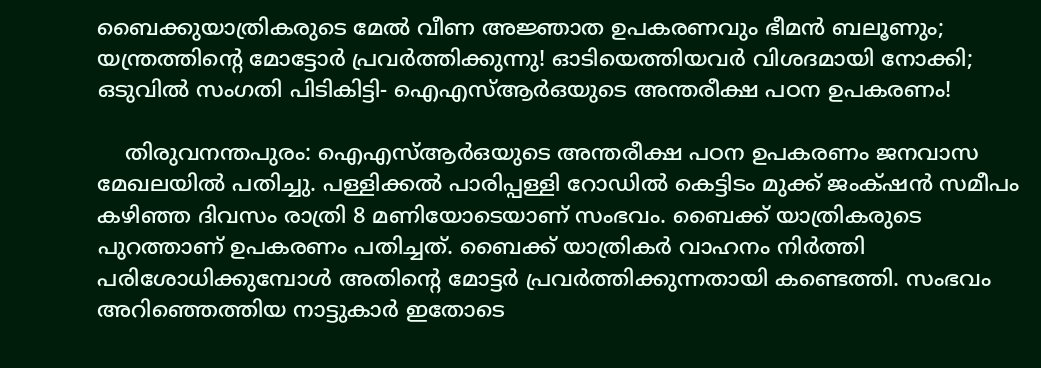ബൈക്കുയാത്രികരുടെ മേൽ വീണ അജ്ഞാത ഉപകരണവും ഭീമൻ ബലൂണും; യന്ത്രത്തിന്റെ മോട്ടോർ പ്രവർത്തിക്കുന്നു! ഓടിയെത്തിയവർ വിശദമായി നോക്കി; ഒടുവിൽ സംഗതി പിടികിട്ടി- ഐഎസ്ആർഒയുടെ അന്തരീക്ഷ പഠന ഉപകരണം!

    തിരുവനന്തപുരം: ഐഎസ്ആർഒയുടെ അന്തരീക്ഷ പഠന ഉപകരണം ജനവാസ മേഖലയിൽ പതിച്ചു. പള്ളിക്കൽ പാരിപ്പള്ളി റോഡിൽ കെട്ടിടം മുക്ക് ജംക്‌ഷൻ സമീപം കഴിഞ്ഞ ദിവസം രാത്രി 8 മണിയോടെയാണ് സംഭവം. ബൈക്ക് യാത്രികരുടെ പുറത്താണ് ഉപകരണം പതിച്ചത്. ബൈക്ക് യാത്രികർ വാഹനം നിർത്തി പരിശോധിക്കുമ്പോൾ അതിൻ്റെ മോട്ടർ പ്രവർത്തിക്കുന്നതായി കണ്ടെത്തി. സംഭവം അറിഞ്ഞെത്തിയ നാട്ടുകാർ ഇതോടെ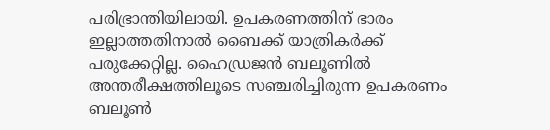പരിഭ്രാന്തിയിലായി. ഉപകരണത്തിന് ഭാരം ഇല്ലാത്തതിനാൽ ബൈക്ക് യാത്രികർക്ക് പരുക്കേറ്റില്ല. ഹൈഡ്രജൻ ബലൂണിൽ അന്തരീക്ഷത്തിലൂടെ സഞ്ചരിച്ചിരുന്ന ഉപകരണം ബലൂൺ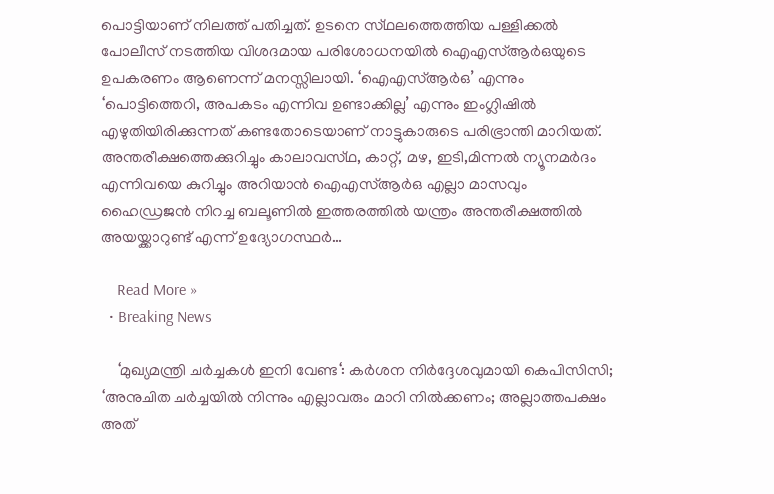പൊട്ടിയാണ് നിലത്ത് പതിച്ചത്. ഉടനെ സ്‌ഥലത്തെത്തിയ പള്ളിക്കൽ പോലീസ് നടത്തിയ വിശദമായ പരിശോധനയിൽ ഐഎസ്ആർഒയുടെ ഉപകരണം ആണെന്ന് മനസ്സിലായി. ‘ഐഎസ്ആർഒ’ എന്നും ‘പൊട്ടിത്തെറി, അപകടം എന്നിവ ഉണ്ടാക്കില്ല’ എന്നും ഇംഗ്ലിഷിൽ എഴുതിയിരിക്കുന്നത് കണ്ടതോടെയാണ് നാട്ടുകാരുടെ പരിഭ്രാന്തി മാറിയത്. അന്തരീക്ഷത്തെക്കുറിച്ചും കാലാവസ്‌ഥ, കാറ്റ്, മഴ, ഇടി,മിന്നൽ ന്യൂനമർദം എന്നിവയെ കുറിച്ചും അറിയാൻ ഐഎസ്ആർഒ എല്ലാ മാസവും ഹൈഡ്രജൻ നിറച്ച ബലൂണിൽ ഇത്തരത്തിൽ യന്ത്രം അന്തരീക്ഷത്തിൽ അയയ്ക്കാറുണ്ട് എന്ന് ഉദ്യോഗസ്ഥർ…

    Read More »
  • Breaking News

    ‘മുഖ്യമന്ത്രി ചർച്ചകൾ ഇനി വേണ്ട‘: കർശന നിർദ്ദേശവുമായി കെപിസിസി; ‘അനുചിത ചർച്ചയിൽ നിന്നും എല്ലാവരും മാറി നില്‍ക്കണം; അല്ലാത്തപക്ഷം അത്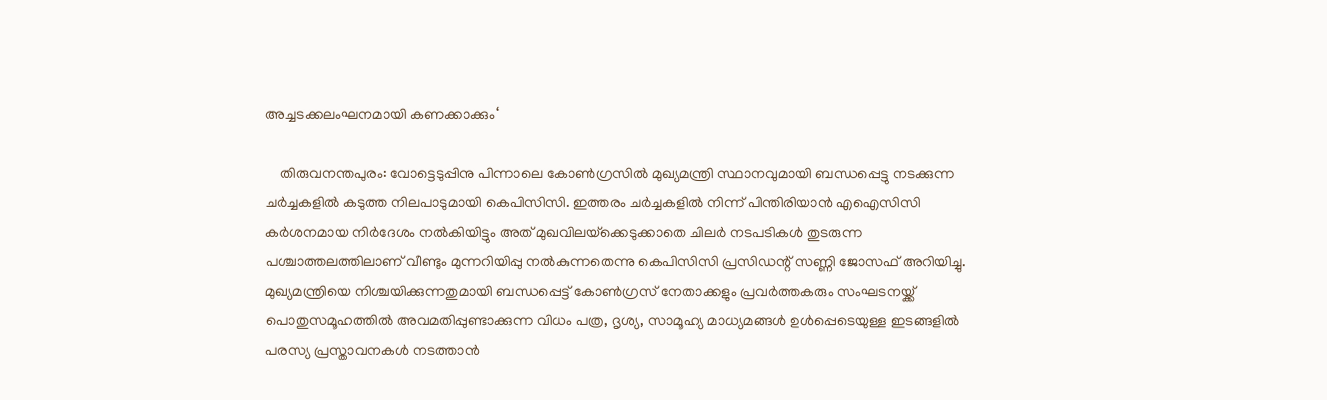അച്ചടക്കലംഘനമായി കണക്കാക്കും‘

    തിരുവനന്തപുരം: വോട്ടെടുപ്പിനു പിന്നാലെ കോണ്‍ഗ്രസില്‍ മുഖ്യമന്ത്രി സ്ഥാനവുമായി ബന്ധപ്പെട്ടു നടക്കുന്ന ചര്‍ച്ചകളില്‍ കടുത്ത നിലപാടുമായി കെപിസിസി. ഇത്തരം ചര്‍ച്ചകളില്‍ നിന്ന് പിന്തിരിയാന്‍ എഐസിസി കര്‍ശനമായ നിര്‍ദേശം നല്‍കിയിട്ടും അത് മുഖവിലയ്‌ക്കെടുക്കാതെ ചിലര്‍ നടപടികള്‍ തുടരുന്ന പശ്ചാത്തലത്തിലാണ് വീണ്ടും മുന്നറിയിപ്പു നല്‍കുന്നതെന്നു കെപിസിസി പ്രസിഡന്റ് സണ്ണി ജോസഫ് അറിയിച്ചു. മുഖ്യമന്ത്രിയെ നിശ്ചയിക്കുന്നതുമായി ബന്ധപ്പെട്ട് കോണ്‍ഗ്രസ് നേതാക്കളും പ്രവര്‍ത്തകരും സംഘടനയ്ക്ക് പൊതുസമൂഹത്തില്‍ അവമതിപ്പുണ്ടാക്കുന്ന വിധം പത്ര, ദൃശ്യ, സാമൂഹ്യ മാധ്യമങ്ങള്‍ ഉള്‍പ്പെടെയുള്ള ഇടങ്ങളില്‍ പരസ്യ പ്രസ്താവനകള്‍ നടത്താന്‍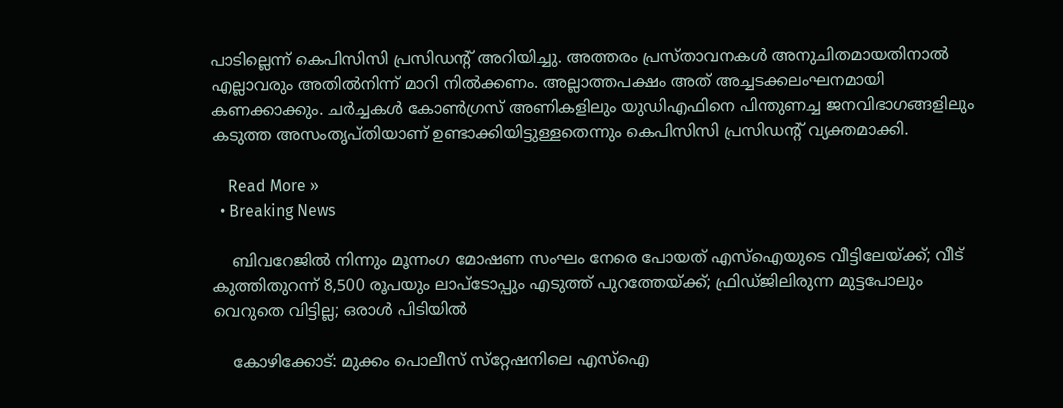പാടില്ലെന്ന് കെപിസിസി പ്രസിഡന്റ് അറിയിച്ചു. അത്തരം പ്രസ്താവനകള്‍ അനുചിതമായതിനാല്‍ എല്ലാവരും അതില്‍നിന്ന് മാറി നില്‍ക്കണം. അല്ലാത്തപക്ഷം അത് അച്ചടക്കലംഘനമായി കണക്കാക്കും. ചര്‍ച്ചകള്‍ കോണ്‍ഗ്രസ് അണികളിലും യുഡിഎഫിനെ പിന്തുണച്ച ജനവിഭാഗങ്ങളിലും കടുത്ത അസംതൃപ്തിയാണ് ഉണ്ടാക്കിയിട്ടുള്ളതെന്നും കെപിസിസി പ്രസിഡന്റ് വ്യക്തമാക്കി.

    Read More »
  • Breaking News

    ബിവറേജിൽ നിന്നും മൂന്നംഗ മോഷണ സംഘം നേരെ പോയത് എസ്ഐയുടെ വീട്ടിലേയ്ക്ക്; വീട് കുത്തിതുറന്ന് 8,500 രൂപയും ലാപ്ടോപ്പും എടുത്ത് പുറത്തേയ്ക്ക്; ഫ്രിഡ്ജിലിരുന്ന മുട്ടപോലും വെറുതെ വിട്ടില്ല; ഒരാൾ പിടിയിൽ

    കോഴിക്കോട്: മുക്കം പൊലീസ് സ്‌റ്റേഷനിലെ എസ്‌ഐ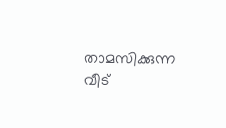താമസിക്കുന്ന വീട്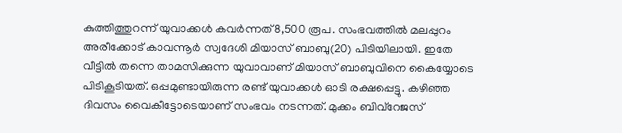കുത്തിത്തുറന്ന് യുവാക്കള്‍ കവര്‍ന്നത് 8,500 രൂപ. സംഭവത്തില്‍ മലപ്പുറം അരീക്കോട് കാവന്നൂര്‍ സ്വദേശി മിയാസ് ബാബു(20) പിടിയിലായി. ഇതേ വീട്ടില്‍ തന്നെ താമസിക്കുന്ന യുവാവാണ് മിയാസ് ബാബുവിനെ കൈയ്യോടെ പിടികൂടിയത്. ഒപ്പമുണ്ടായിരുന്ന രണ്ട് യുവാക്കള്‍ ഓടി രക്ഷപ്പെട്ടു. കഴിഞ്ഞ ദിവസം വൈകീട്ടോടെയാണ് സംഭവം നടന്നത്. മുക്കം ബിവ്‌റേജസ്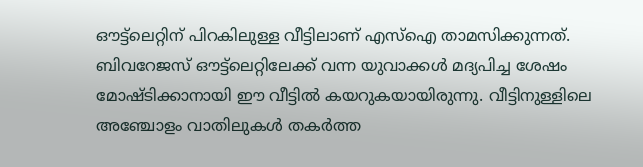ഔട്ട്‌ലെറ്റിന് പിറകിലുള്ള വീട്ടിലാണ് എസ്‌ഐ താമസിക്കുന്നത്. ബിവറേജസ് ഔട്ട്‌ലെറ്റിലേക്ക് വന്ന യുവാക്കള്‍ മദ്യപിച്ച ശേഷം മോഷ്ടിക്കാനായി ഈ വീട്ടില്‍ കയറുകയായിരുന്നു. വീട്ടിനുള്ളിലെ അഞ്ചോളം വാതിലുകള്‍ തകര്‍ത്ത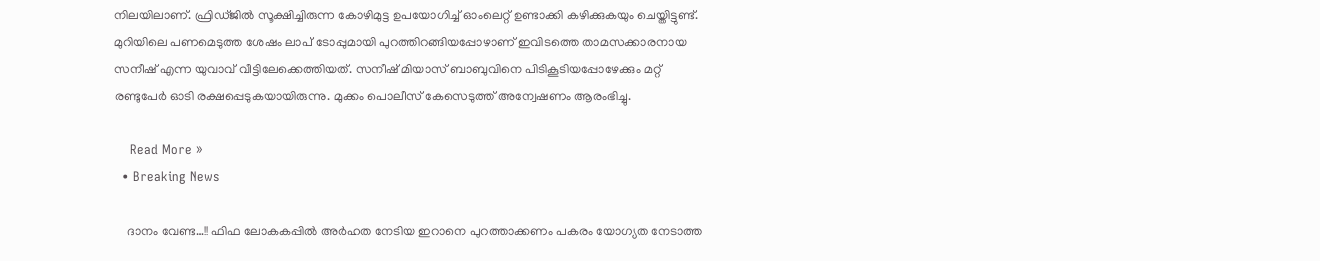നിലയിലാണ്. ഫ്രിഡ്ജില്‍ സൂക്ഷിച്ചിരുന്ന കോഴിമുട്ട ഉപയോഗിച്ച് ഓംലെറ്റ് ഉണ്ടാക്കി കഴിക്കുകയും ചെയ്തിട്ടുണ്ട്. മുറിയിലെ പണമെടുത്ത ശേഷം ലാപ് ടോപ്പുമായി പുറത്തിറങ്ങിയപ്പോഴാണ് ഇവിടത്തെ താമസക്കാരനായ സനീഷ് എന്ന യുവാവ് വീട്ടിലേക്കെത്തിയത്. സനീഷ് മിയാസ് ബാബുവിനെ പിടികൂടിയപ്പോഴേക്കും മറ്റ് രണ്ടുപേര്‍ ഓടി രക്ഷപ്പെടുകയായിരുന്നു. മുക്കം പൊലീസ് കേസെടുത്ത് അന്വേഷണം ആരംഭിച്ചു.

    Read More »
  • Breaking News

    ദാനം വേണ്ട…!! ഫിഫ ലോകകപ്പിൽ അർഹത നേടിയ ഇറാനെ പുറത്താക്കണം പകരം യോഗ്യത നേടാത്ത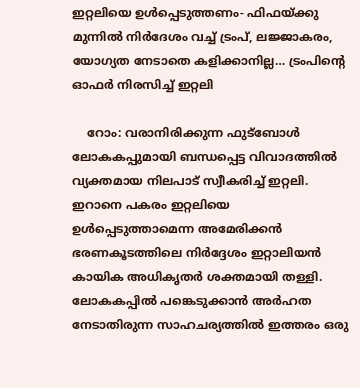ഇറ്റലിയെ ഉൾപ്പെടുത്തണം- ഫിഫയ്ക്കു മുന്നിൽ നിർദേശം വച്ച് ട്രംപ്, ലജ്ജാകരം, യോഗ്യത നേടാതെ കളിക്കാനില്ല… ട്രംപിന്റെ ഓഫർ നിരസിച്ച് ഇറ്റലി

    റോം: വരാനിരിക്കുന്ന ഫുട്ബോൾ ലോകകപ്പുമായി ബന്ധപ്പെട്ട വിവാദത്തിൽ വ്യക്തമായ നിലപാട് സ്വീകരിച്ച് ഇറ്റലി. ഇറാനെ പകരം ഇറ്റലിയെ ഉൾപ്പെടുത്താമെന്ന അമേരിക്കൻ ഭരണകൂടത്തിലെ നിർദ്ദേശം ഇറ്റാലിയൻ കായിക അധികൃതർ ശക്തമായി തള്ളി. ലോകകപ്പിൽ പങ്കെടുക്കാൻ അർഹത നേടാതിരുന്ന സാഹചര്യത്തിൽ ഇത്തരം ഒരു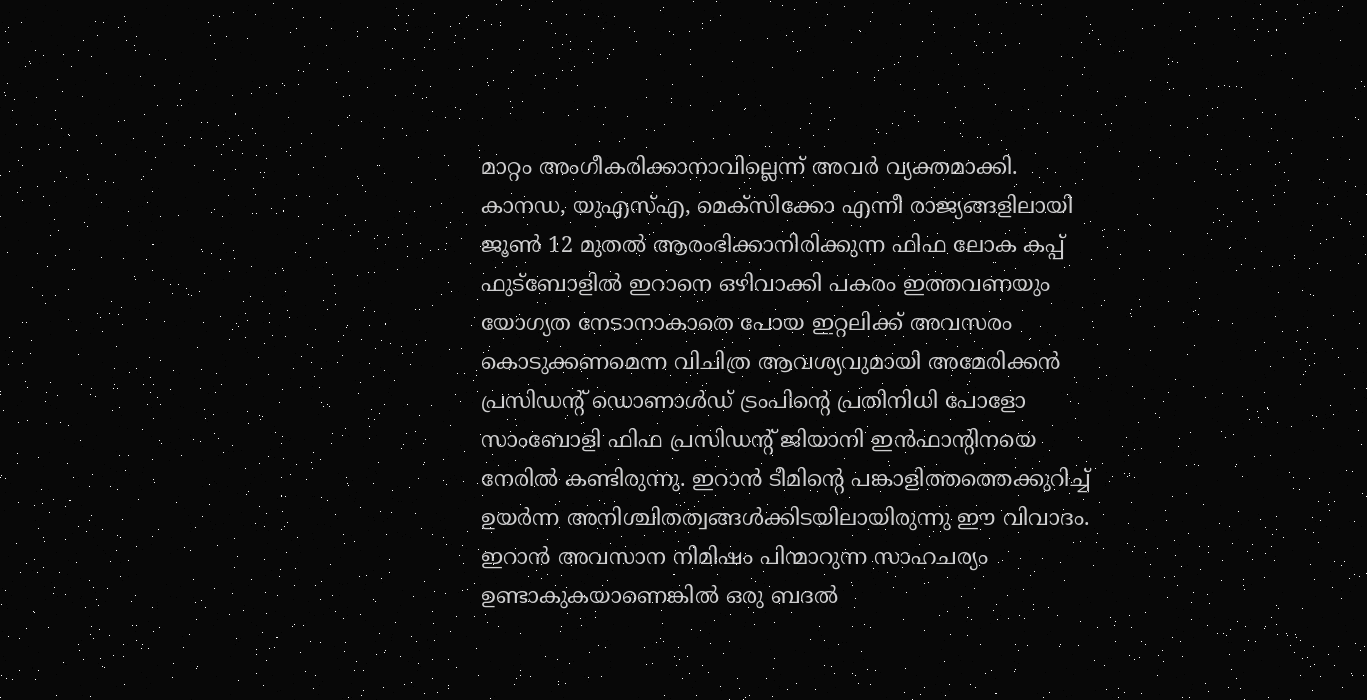മാറ്റം അംഗീകരിക്കാനാവില്ലെന്ന് അവർ വ്യക്തമാക്കി. കാനഡ, യുഎസ്എ, മെക്സിക്കോ എന്നീ രാജ്യങ്ങളിലായി ജൂൺ 12 മുതൽ ആരംഭിക്കാനിരിക്കുന്ന ഫിഫ ലോക കപ്പ് ഫുട്ബോളിൽ ഇറാനെ ഒഴിവാക്കി പകരം ഇത്തവണയും യോഗ്യത നേടാനാകാതെ പോയ ഇറ്റലിക്ക് അവസരം കൊടുക്കണമെന്ന വിചിത്ര ആവശ്യവുമായി അമേരിക്കൻ പ്രസിഡന്റ് ഡൊണാൾഡ് ട്രംപിന്റെ പ്രതിനിധി പോളോ സാംബോളി ഫിഫ പ്രസിഡന്റ് ജിയാനി ഇൻഫാന്റിനയെ നേരിൽ കണ്ടിരുന്നു. ഇറാൻ ടീമിന്റെ പങ്കാളിത്തത്തെക്കുറിച്ച് ഉയർന്ന അനിശ്ചിതത്വങ്ങൾക്കിടയിലായിരുന്നു ഈ വിവാദം. ഇറാൻ അവസാന നിമിഷം പിന്മാറുന്ന സാഹചര്യം ഉണ്ടാകുകയാണെങ്കിൽ ഒരു ബദൽ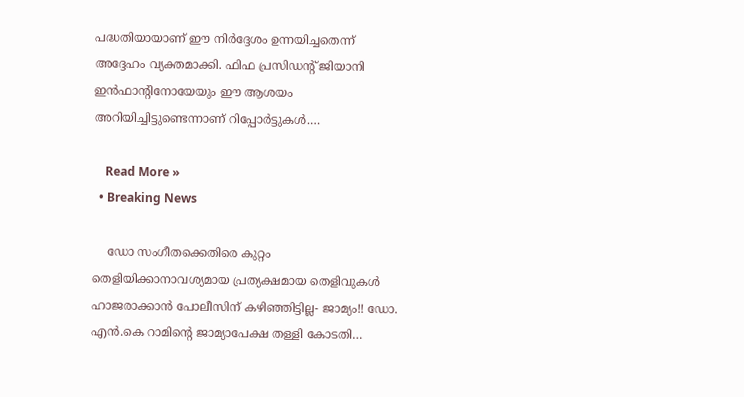പദ്ധതിയായാണ് ഈ നിർദ്ദേശം ഉന്നയിച്ചതെന്ന് അദ്ദേഹം വ്യക്തമാക്കി. ഫിഫ പ്രസിഡന്റ് ജിയാനി ഇൻഫാന്റിനോയേയും ഈ ആശയം അറിയിച്ചിട്ടുണ്ടെന്നാണ് റിപ്പോർട്ടുകൾ.…

    Read More »
  • Breaking News

    ഡോ സംഗീതക്കെതിരെ കുറ്റം തെളിയിക്കാനാവശ്യമായ പ്രത്യക്ഷമായ തെളിവുകൾ ഹാജരാക്കാൻ പോലീസിന് കഴിഞ്ഞിട്ടില്ല- ജാമ്യം!! ഡോ. എൻ.കെ റാമിന്റെ ജാമ്യാപേക്ഷ തള്ളി കോടതി…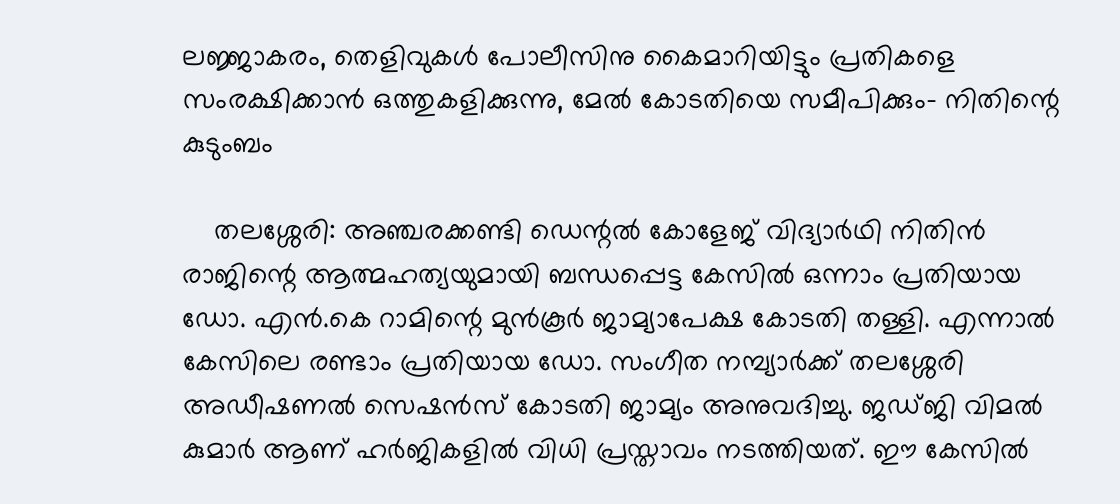ലജ്ജാകരം, തെളിവുകൾ പോലീസിനു കൈമാറിയിട്ടും പ്രതികളെ സംരക്ഷിക്കാൻ ഒത്തുകളിക്കുന്നു, മേൽ കോടതിയെ സമീപിക്കും- നിതിന്റെ കുടുംബം

    തലശ്ശേരി: അഞ്ചരക്കണ്ടി ഡെന്റൽ കോളേജ് വിദ്യാർഥി നിതിൻ രാജിന്റെ ആത്മഹത്യയുമായി ബന്ധപ്പെട്ട കേസിൽ ഒന്നാം പ്രതിയായ ഡോ. എൻ.കെ റാമിന്റെ മുൻകൂർ ജാമ്യാപേക്ഷ കോടതി തള്ളി. എന്നാൽ കേസിലെ രണ്ടാം പ്രതിയായ ഡോ. സംഗീത നമ്പ്യാർക്ക് തലശ്ശേരി അഡീഷണൽ സെഷൻസ് കോടതി ജാമ്യം അനുവദിച്ചു. ജഡ്ജി വിമൽ കുമാർ ആണ് ഹർജികളിൽ വിധി പ്രസ്താവം നടത്തിയത്. ഈ കേസിൽ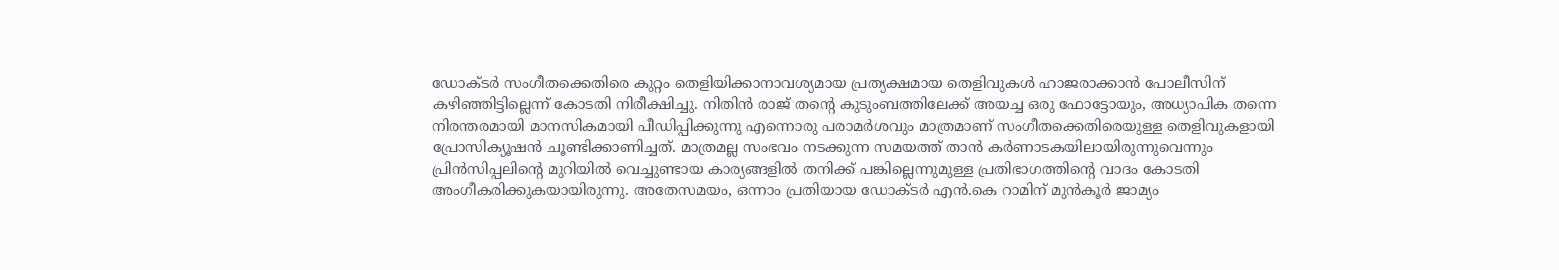ഡോക്ടർ സംഗീതക്കെതിരെ കുറ്റം തെളിയിക്കാനാവശ്യമായ പ്രത്യക്ഷമായ തെളിവുകൾ ഹാജരാക്കാൻ പോലീസിന് കഴിഞ്ഞിട്ടില്ലെന്ന് കോടതി നിരീക്ഷിച്ചു. നിതിൻ രാജ് തന്റെ കുടുംബത്തിലേക്ക് അയച്ച ഒരു ഫോട്ടോയും, അധ്യാപിക തന്നെ നിരന്തരമായി മാനസികമായി പീഡിപ്പിക്കുന്നു എന്നൊരു പരാമർശവും മാത്രമാണ് സംഗീതക്കെതിരെയുള്ള തെളിവുകളായി പ്രോസിക്യൂഷൻ ചൂണ്ടിക്കാണിച്ചത്. മാത്രമല്ല സംഭവം നടക്കുന്ന സമയത്ത് താൻ കർണാടകയിലായിരുന്നുവെന്നും പ്രിൻസിപ്പലിന്റെ മുറിയിൽ വെച്ചുണ്ടായ കാര്യങ്ങളിൽ തനിക്ക് പങ്കില്ലെന്നുമുള്ള പ്രതിഭാഗത്തിന്റെ വാദം കോടതി അംഗീകരിക്കുകയായിരുന്നു. അതേസമയം, ഒന്നാം പ്രതിയായ ഡോക്ടർ എൻ.കെ റാമിന് മുൻകൂർ ജാമ്യം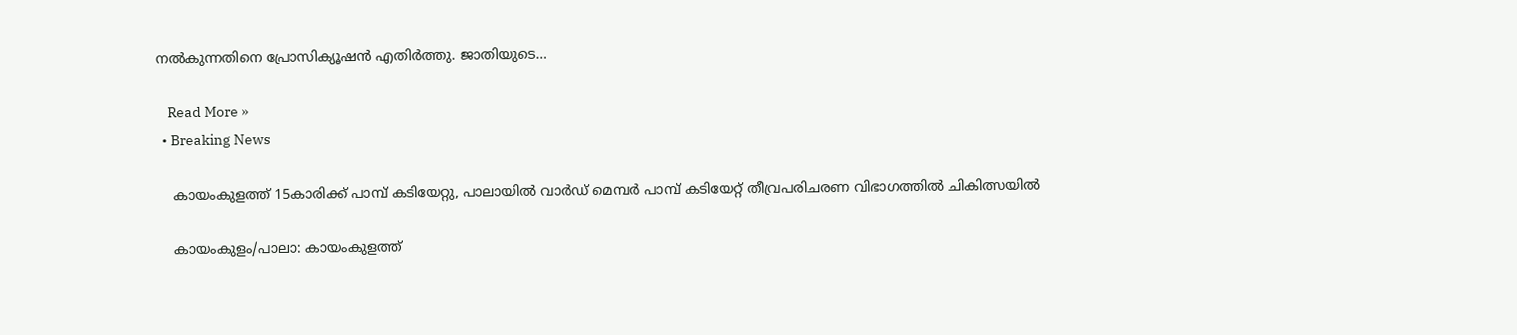നൽകുന്നതിനെ പ്രോസിക്യൂഷൻ എതിർത്തു. ജാതിയുടെ…

    Read More »
  • Breaking News

    കായംകുളത്ത് 15കാരിക്ക് പാമ്പ് കടിയേറ്റു, പാലായിൽ വാർഡ് മെമ്പർ പാമ്പ് കടിയേറ്റ് തീവ്രപരിചരണ വിഭാഗത്തിൽ ചികിത്സയിൽ

    കായംകുളം/പാലാ: കായംകുളത്ത്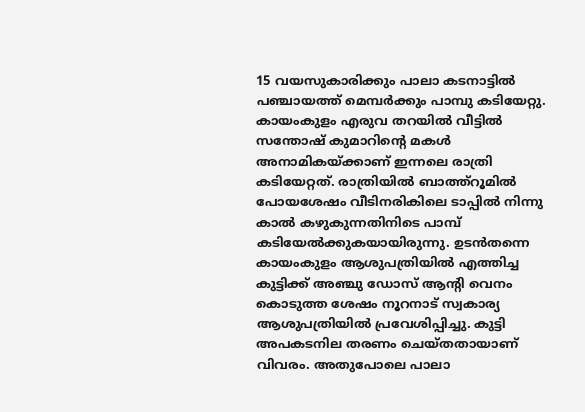15 വയസുകാരിക്കും പാലാ കടനാട്ടിൽ പഞ്ചായത്ത് മെമ്പർക്കും പാമ്പു കടിയേറ്റു. കായംകുളം എരുവ തറയിൽ വീട്ടിൽ സന്തോഷ് കുമാറിന്റെ മകൾ അനാമികയ്ക്കാണ് ഇന്നലെ രാത്രി കടിയേറ്റത്. രാത്രിയിൽ ബാത്ത്റൂമിൽ പോയശേഷം വീടിനരികിലെ ടാപ്പിൽ നിന്നു കാൽ കഴുകുന്നതിനിടെ പാമ്പ് കടിയേൽക്കുകയായിരുന്നു. ഉടൻതന്നെ കായംകുളം ആശുപത്രിയിൽ എത്തിച്ച കുട്ടിക്ക് അഞ്ചു ഡോസ് ആന്റി വെനം കൊടുത്ത ശേഷം നൂറനാട് സ്വകാര്യ ആശുപത്രിയിൽ പ്രവേശിപ്പിച്ചു. കുട്ടി അപകടനില തരണം ചെയ്തതായാണ് വിവരം. അതുപോലെ പാലാ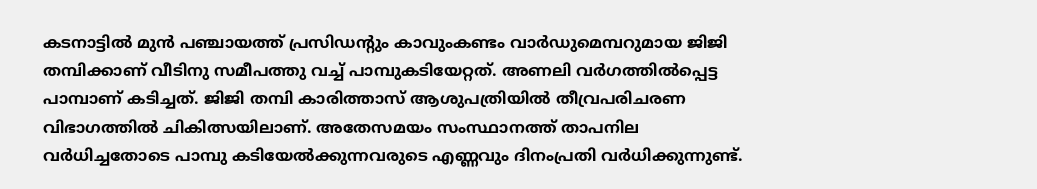കടനാട്ടിൽ മുൻ പഞ്ചായത്ത് പ്രസിഡന്റും കാവുംകണ്ടം വാർഡുമെമ്പറുമായ ജിജി തമ്പിക്കാണ് വീടിനു സമീപത്തു വച്ച് പാമ്പുകടിയേറ്റത്. അണലി വർഗത്തിൽപ്പെട്ട പാമ്പാണ് കടിച്ചത്. ജിജി തമ്പി കാരിത്താസ് ആശുപത്രിയിൽ തീവ്രപരിചരണ വിഭാഗത്തിൽ ചികിത്സയിലാണ്. അതേസമയം സംസ്ഥാനത്ത് താപനില വർധിച്ചതോടെ പാമ്പു കടിയേൽക്കുന്നവരുടെ എണ്ണവും ദിനംപ്രതി വർധിക്കുന്നുണ്ട്.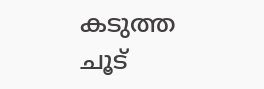കടുത്ത ചൂട്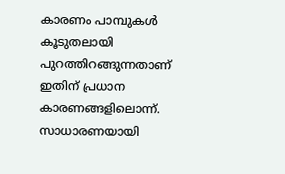കാരണം പാമ്പുകൾ കൂടുതലായി പുറത്തിറങ്ങുന്നതാണ് ഇതിന് പ്രധാന കാരണങ്ങളിലൊന്ന്. സാധാരണയായി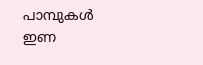പാമ്പുകൾ ഇണ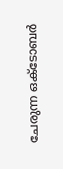ചേരുന്ന ഒക്ടോബർ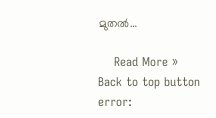മുതൽ…

    Read More »
Back to top button
error: